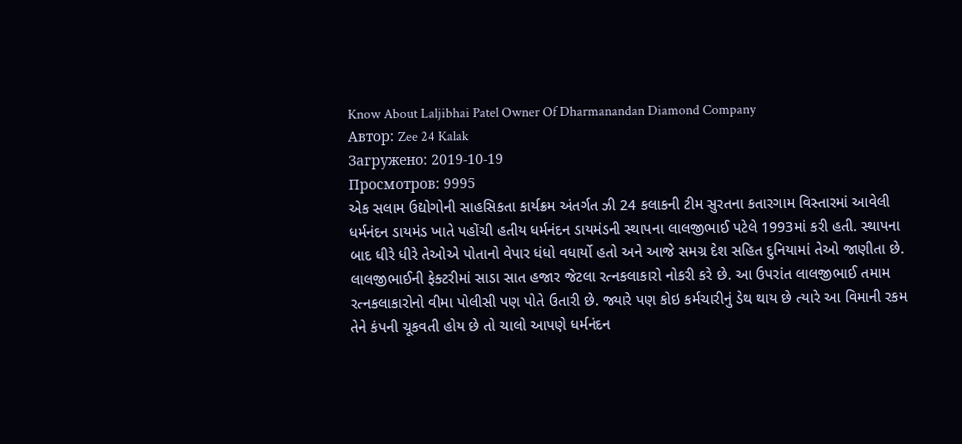Know About Laljibhai Patel Owner Of Dharmanandan Diamond Company
Автор: Zee 24 Kalak
Загружено: 2019-10-19
Просмотров: 9995
એક સલામ ઉદ્યોગોની સાહસિકતા કાર્યક્રમ અંતર્ગત ઝી 24 કલાકની ટીમ સુરતના કતારગામ વિસ્તારમાં આવેલી ધર્મનંદન ડાયમંડ ખાતે પહોંચી હતીય ધર્મનંદન ડાયમંડની સ્થાપના લાલજીભાઈ પટેલે 1993માં કરી હતી. સ્થાપના બાદ ધીરે ધીરે તેઓએ પોતાનો વેપાર ધંધો વધાર્યો હતો અને આજે સમગ્ર દેશ સહિત દુનિયામાં તેઓ જાણીતા છે. લાલજીભાઈની ફેક્ટરીમાં સાડા સાત હજાર જેટલા રત્નકલાકારો નોકરી કરે છે. આ ઉપરાંત લાલજીભાઈ તમામ રત્નકલાકારોનો વીમા પોલીસી પણ પોતે ઉતારી છે. જ્યારે પણ કોઇ કર્મચારીનું ડેથ થાય છે ત્યારે આ વિમાની રકમ તેને કંપની ચૂકવતી હોય છે તો ચાલો આપણે ધર્મનંદન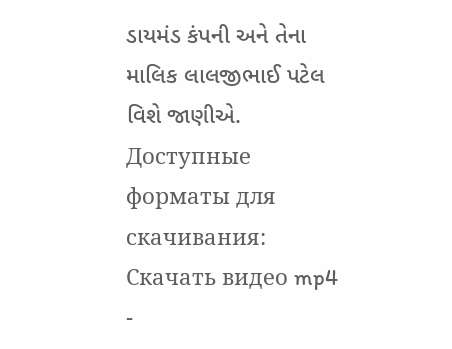ડાયમંડ કંપની અને તેના માલિક લાલજીભાઈ પટેલ વિશે જાણીએ.
Доступные форматы для скачивания:
Скачать видео mp4
-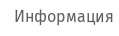Информация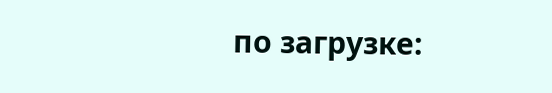по загрузке: